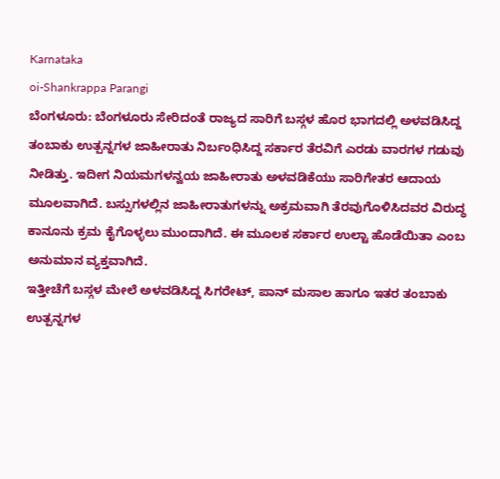Karnataka
oi-Shankrappa Parangi
ಬೆಂಗಳೂರು: ಬೆಂಗಳೂರು ಸೇರಿದಂತೆ ರಾಜ್ಯದ ಸಾರಿಗೆ ಬಸ್ಗಳ ಹೊರ ಭಾಗದಲ್ಲಿ ಅಳವಡಿಸಿದ್ದ ತಂಬಾಕು ಉತ್ಪನ್ನಗಳ ಜಾಹೀರಾತು ನಿರ್ಬಂಧಿಸಿದ್ದ ಸರ್ಕಾರ ತೆರವಿಗೆ ಎರಡು ವಾರಗಳ ಗಡುವು ನೀಡಿತ್ತು. ಇದೀಗ ನಿಯಮಗಳನ್ವಯ ಜಾಹೀರಾತು ಅಳವಡಿಕೆಯು ಸಾರಿಗೇತರ ಆದಾಯ ಮೂಲವಾಗಿದೆ. ಬಸ್ಸುಗಳಲ್ಲಿನ ಜಾಹೀರಾತುಗಳನ್ನು ಅಕ್ರಮವಾಗಿ ತೆರವುಗೊಳಿಸಿದವರ ವಿರುದ್ಧ ಕಾನೂನು ಕ್ರಮ ಕೈಗೊಳ್ಳಲು ಮುಂದಾಗಿದೆ. ಈ ಮೂಲಕ ಸರ್ಕಾರ ಉಲ್ಟಾ ಹೊಡೆಯಿತಾ ಎಂಬ ಅನುಮಾನ ವ್ಯಕ್ತವಾಗಿದೆ.
ಇತ್ತೀಚೆಗೆ ಬಸ್ಗಳ ಮೇಲೆ ಅಳವಡಿಸಿದ್ದ ಸಿಗರೇಟ್, ಪಾನ್ ಮಸಾಲ ಹಾಗೂ ಇತರ ತಂಬಾಕು ಉತ್ಪನ್ನಗಳ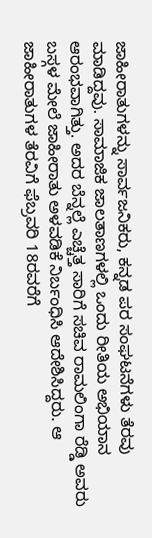ಜಾಹೀರಾತುಗಳನ್ನು ಸಾರ್ವಜನಿಕರು, ಕನ್ನಡ ಪರ ಸಂಘಟನೆಗಳು ತೆರವು ಮಾಡಿದ್ದವು. ಸಾಮಾಜಿಕ ಜಾಲತಾಣಗಳಲ್ಲಿ ಒಂದು ರೀತಿಯ ಅಭಿಯಾನ ಆರಂಭವಾಗಿತ್ತು. ಅದರ ಬೆನ್ನಲ್ಲೆ ಎಚ್ಚೆತ್ತ ಸಾರಿಗೆ ಸಚಿವ ರಾಮಲಿಂಗಾ ರೆಡ್ಡಿ ಅವರು ಬಸ್ಗಳ ಮೇಲೆ ಜಾಹೀರಾತು ಅಳವಡಿಕೆ ನಿರ್ಬಂಧಿಸಿ ಆದೇಶಿಸಿದ್ದರು. ಆ ಜಾಹೀರಾತುಗಳ ತೆರವಿಗೆ ಫೆಬ್ರವರಿ 18ರವರೆಗೆ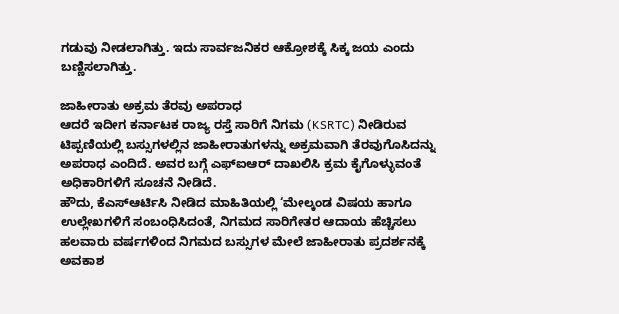ಗಡುವು ನೀಡಲಾಗಿತ್ತು. ಇದು ಸಾರ್ವಜನಿಕರ ಆಕ್ರೋಶಕ್ಕೆ ಸಿಕ್ಕ ಜಯ ಎಂದು ಬಣ್ಣಿಸಲಾಗಿತ್ತು.

ಜಾಹೀರಾತು ಅಕ್ರಮ ತೆರವು ಅಪರಾಧ
ಆದರೆ ಇದೀಗ ಕರ್ನಾಟಕ ರಾಜ್ಯ ರಸ್ತೆ ಸಾರಿಗೆ ನಿಗಮ (KSRTC) ನೀಡಿರುವ ಟಿಪ್ಪಣಿಯಲ್ಲಿ ಬಸ್ಸುಗಳಲ್ಲಿನ ಜಾಹೀರಾತುಗಳನ್ನು ಅಕ್ರಮವಾಗಿ ತೆರವುಗೊಸಿದನ್ನು ಅಪರಾಧ ಎಂದಿದೆ. ಅವರ ಬಗ್ಗೆ ಎಫ್ಐಆರ್ ದಾಖಲಿಸಿ ಕ್ರಮ ಕೈಗೊಳ್ಳುವಂತೆ ಅಧಿಕಾರಿಗಳಿಗೆ ಸೂಚನೆ ನೀಡಿದೆ.
ಹೌದು, ಕೆಎಸ್ಆರ್ಟಿಸಿ ನೀಡಿದ ಮಾಹಿತಿಯಲ್ಲಿ ‘ಮೇಲ್ಕಂಡ ವಿಷಯ ಹಾಗೂ ಉಲ್ಲೇಖಗಳಿಗೆ ಸಂಬಂಧಿಸಿದಂತೆ, ನಿಗಮದ ಸಾರಿಗೇತರ ಆದಾಯ ಹೆಚ್ಚಿಸಲು ಹಲವಾರು ವರ್ಷಗಳಿಂದ ನಿಗಮದ ಬಸ್ಸುಗಳ ಮೇಲೆ ಜಾಹೀರಾತು ಪ್ರದರ್ಶನಕ್ಕೆ ಅವಕಾಶ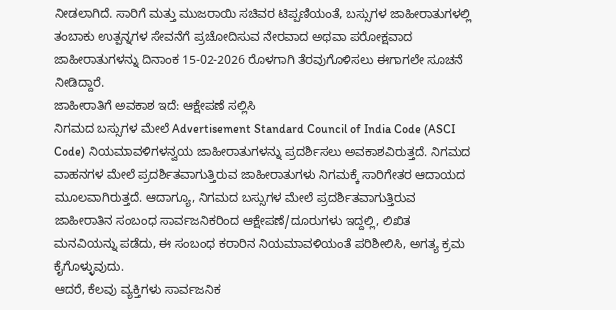ನೀಡಲಾಗಿದೆ. ಸಾರಿಗೆ ಮತ್ತು ಮುಜರಾಯಿ ಸಚಿವರ ಟಿಪ್ಪಣಿಯಂತೆ, ಬಸ್ಸುಗಳ ಜಾಹೀರಾತುಗಳಲ್ಲಿ ತಂಬಾಕು ಉತ್ಪನ್ನಗಳ ಸೇವನೆಗೆ ಪ್ರಚೋದಿಸುವ ನೇರವಾದ ಅಥವಾ ಪರೋಕ್ಷವಾದ ಜಾಹೀರಾತುಗಳನ್ನು ದಿನಾಂಕ 15-02-2026 ರೊಳಗಾಗಿ ತೆರವುಗೊಳಿಸಲು ಈಗಾಗಲೇ ಸೂಚನೆ ನೀಡಿದ್ದಾರೆ.
ಜಾಹೀರಾತಿಗೆ ಅವಕಾಶ ಇದೆ: ಆಕ್ಷೇಪಣೆ ಸಲ್ಲಿಸಿ
ನಿಗಮದ ಬಸ್ಸುಗಳ ಮೇಲೆ Advertisement Standard Council of India Code (ASCI Code) ನಿಯಮಾವಳಿಗಳನ್ವಯ ಜಾಹೀರಾತುಗಳನ್ನು ಪ್ರದರ್ಶಿಸಲು ಅವಕಾಶವಿರುತ್ತದೆ. ನಿಗಮದ ವಾಹನಗಳ ಮೇಲೆ ಪ್ರದರ್ಶಿತವಾಗುತ್ತಿರುವ ಜಾಹೀರಾತುಗಳು ನಿಗಮಕ್ಕೆ ಸಾರಿಗೇತರ ಆದಾಯದ ಮೂಲವಾಗಿರುತ್ತದೆ. ಆದಾಗ್ಯೂ, ನಿಗಮದ ಬಸ್ಸುಗಳ ಮೇಲೆ ಪ್ರದರ್ಶಿತವಾಗುತ್ತಿರುವ ಜಾಹೀರಾತಿನ ಸಂಬಂಧ ಸಾರ್ವಜನಿಕರಿಂದ ಆಕ್ಷೇಪಣೆ/ದೂರುಗಳು ಇದ್ದಲ್ಲಿ, ಲಿಖಿತ ಮನವಿಯನ್ನು ಪಡೆದು, ಈ ಸಂಬಂಧ ಕರಾರಿನ ನಿಯಮಾವಳಿಯಂತೆ ಪರಿಶೀಲಿಸಿ, ಅಗತ್ಯ ಕ್ರಮ ಕೈಗೊಳ್ಳುವುದು.
ಆದರೆ, ಕೆಲವು ವ್ಯಕ್ತಿಗಳು ಸಾರ್ವಜನಿಕ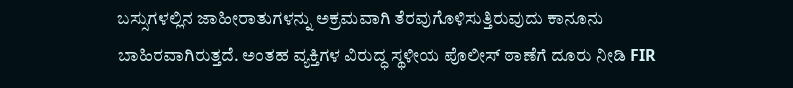ಬಸ್ಸುಗಳಲ್ಲಿನ ಜಾಹೀರಾತುಗಳನ್ನು ಅಕ್ರಮವಾಗಿ ತೆರವುಗೊಳಿಸುತ್ತಿರುವುದು ಕಾನೂನು ಬಾಹಿರವಾಗಿರುತ್ತದೆ. ಅಂತಹ ವ್ಯಕ್ತಿಗಳ ವಿರುದ್ಧ ಸ್ಥಳೀಯ ಪೊಲೀಸ್ ಠಾಣೆಗೆ ದೂರು ನೀಡಿ FIR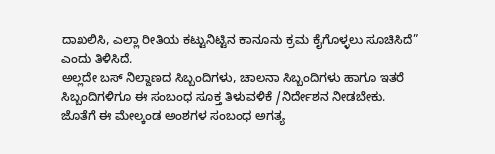ದಾಖಲಿಸಿ, ಎಲ್ಲಾ ರೀತಿಯ ಕಟ್ಟುನಿಟ್ಟಿನ ಕಾನೂನು ಕ್ರಮ ಕೈಗೊಳ್ಳಲು ಸೂಚಿಸಿದೆ” ಎಂದು ತಿಳಿಸಿದೆ.
ಅಲ್ಲದೇ ಬಸ್ ನಿಲ್ದಾಣದ ಸಿಬ್ಬಂದಿಗಳು, ಚಾಲನಾ ಸಿಬ್ಬಂದಿಗಳು ಹಾಗೂ ಇತರೆ ಸಿಬ್ಬಂದಿಗಳಿಗೂ ಈ ಸಂಬಂಧ ಸೂಕ್ತ ತಿಳುವಳಿಕೆ /ನಿರ್ದೇಶನ ನೀಡಬೇಕು. ಜೊತೆಗೆ ಈ ಮೇಲ್ಕಂಡ ಅಂಶಗಳ ಸಂಬಂಧ ಅಗತ್ಯ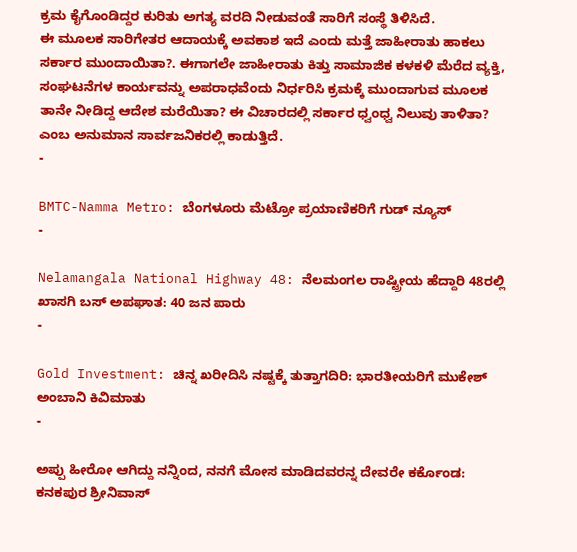ಕ್ರಮ ಕೈಗೊಂಡಿದ್ದರ ಕುರಿತು ಅಗತ್ಯ ವರದಿ ನೀಡುವಂತೆ ಸಾರಿಗೆ ಸಂಸ್ಥೆ ತಿಳಿಸಿದೆ.
ಈ ಮೂಲಕ ಸಾರಿಗೇತರ ಆದಾಯಕ್ಕೆ ಅವಕಾಶ ಇದೆ ಎಂದು ಮತ್ತೆ ಜಾಹೀರಾತು ಹಾಕಲು ಸರ್ಕಾರ ಮುಂದಾಯಿತಾ?. ಈಗಾಗಲೇ ಜಾಹೀರಾತು ಕಿತ್ತು ಸಾಮಾಜಿಕ ಕಳಕಳಿ ಮೆರೆದ ವ್ಯಕ್ತಿ, ಸಂಘಟನೆಗಳ ಕಾರ್ಯವನ್ನು ಅಪರಾಧವೆಂದು ನಿರ್ಧರಿಸಿ ಕ್ರಮಕ್ಕೆ ಮುಂದಾಗುವ ಮೂಲಕ ತಾನೇ ನೀಡಿದ್ದ ಆದೇಶ ಮರೆಯಿತಾ? ಈ ವಿಚಾರದಲ್ಲಿ ಸರ್ಕಾರ ಧ್ವಂಧ್ವ ನಿಲುವು ತಾಳಿತಾ? ಎಂಬ ಅನುಮಾನ ಸಾರ್ವಜನಿಕರಲ್ಲಿ ಕಾಡುತ್ತಿದೆ.
-

BMTC-Namma Metro: ಬೆಂಗಳೂರು ಮೆಟ್ರೋ ಪ್ರಯಾಣಿಕರಿಗೆ ಗುಡ್ ನ್ಯೂಸ್
-

Nelamangala National Highway 48: ನೆಲಮಂಗಲ ರಾಷ್ಟ್ರೀಯ ಹೆದ್ದಾರಿ 48ರಲ್ಲಿ ಖಾಸಗಿ ಬಸ್ ಅಪಘಾತ: 40 ಜನ ಪಾರು
-

Gold Investment: ಚಿನ್ನ ಖರೀದಿಸಿ ನಷ್ಟಕ್ಕೆ ತುತ್ತಾಗದಿರಿ: ಭಾರತೀಯರಿಗೆ ಮುಕೇಶ್ ಅಂಬಾನಿ ಕಿವಿಮಾತು
-

ಅಪ್ಪು ಹೀರೋ ಆಗಿದ್ದು ನನ್ನಿಂದ, ನನಗೆ ಮೋಸ ಮಾಡಿದವರನ್ನ ದೇವರೇ ಕರ್ಕೊಂಡ: ಕನಕಪುರ ಶ್ರೀನಿವಾಸ್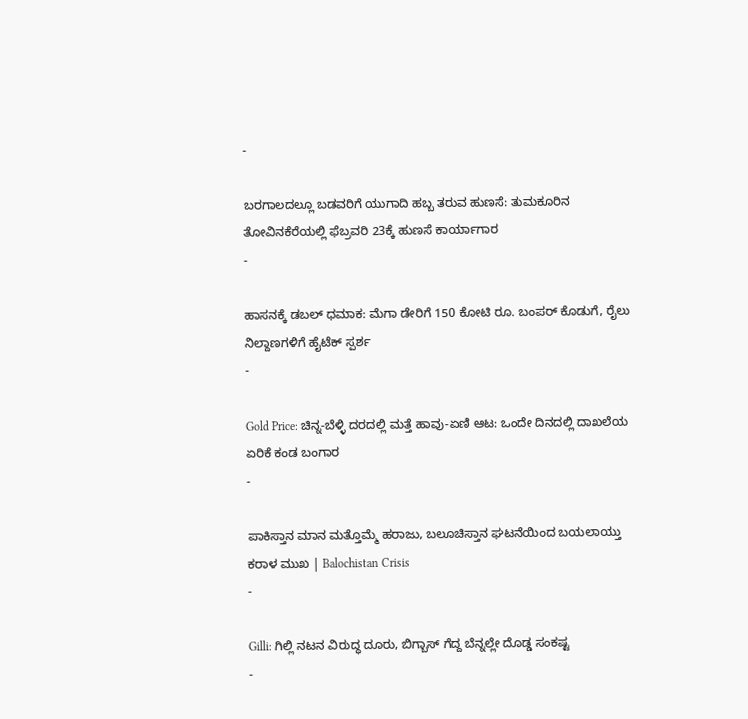-

ಬರಗಾಲದಲ್ಲೂ ಬಡವರಿಗೆ ಯುಗಾದಿ ಹಬ್ಬ ತರುವ ಹುಣಸೆ: ತುಮಕೂರಿನ ತೋವಿನಕೆರೆಯಲ್ಲಿ ಫೆಬ್ರವರಿ 23ಕ್ಕೆ ಹುಣಸೆ ಕಾರ್ಯಾಗಾರ
-

ಹಾಸನಕ್ಕೆ ಡಬಲ್ ಧಮಾಕ: ಮೆಗಾ ಡೇರಿಗೆ 150 ಕೋಟಿ ರೂ. ಬಂಪರ್ ಕೊಡುಗೆ, ರೈಲು ನಿಲ್ದಾಣಗಳಿಗೆ ಹೈಟೆಕ್ ಸ್ಪರ್ಶ
-

Gold Price: ಚಿನ್ನ-ಬೆಳ್ಳಿ ದರದಲ್ಲಿ ಮತ್ತೆ ಹಾವು-ಏಣಿ ಆಟ: ಒಂದೇ ದಿನದಲ್ಲಿ ದಾಖಲೆಯ ಏರಿಕೆ ಕಂಡ ಬಂಗಾರ
-

ಪಾಕಿಸ್ತಾನ ಮಾನ ಮತ್ತೊಮ್ಮೆ ಹರಾಜು, ಬಲೂಚಿಸ್ತಾನ ಘಟನೆಯಿಂದ ಬಯಲಾಯ್ತು ಕರಾಳ ಮುಖ | Balochistan Crisis
-

Gilli: ಗಿಲ್ಲಿ ನಟನ ವಿರುದ್ಧ ದೂರು, ಬಿಗ್ಬಾಸ್ ಗೆದ್ದ ಬೆನ್ನಲ್ಲೇ ದೊಡ್ಡ ಸಂಕಷ್ಟ
-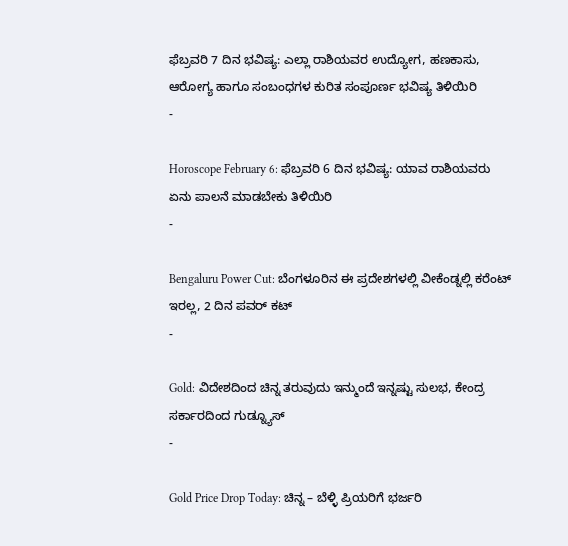ಫೆಬ್ರವರಿ 7 ದಿನ ಭವಿಷ್ಯ: ಎಲ್ಲಾ ರಾಶಿಯವರ ಉದ್ಯೋಗ, ಹಣಕಾಸು, ಆರೋಗ್ಯ ಹಾಗೂ ಸಂಬಂಧಗಳ ಕುರಿತ ಸಂಪೂರ್ಣ ಭವಿಷ್ಯ ತಿಳಿಯಿರಿ
-

Horoscope February 6: ಫೆಬ್ರವರಿ 6 ದಿನ ಭವಿಷ್ಯ: ಯಾವ ರಾಶಿಯವರು ಏನು ಪಾಲನೆ ಮಾಡಬೇಕು ತಿಳಿಯಿರಿ
-

Bengaluru Power Cut: ಬೆಂಗಳೂರಿನ ಈ ಪ್ರದೇಶಗಳಲ್ಲಿ ವೀಕೆಂಡ್ನಲ್ಲಿ ಕರೆಂಟ್ ಇರಲ್ಲ, 2 ದಿನ ಪವರ್ ಕಟ್
-

Gold: ವಿದೇಶದಿಂದ ಚಿನ್ನ ತರುವುದು ಇನ್ಮುಂದೆ ಇನ್ನಷ್ಟು ಸುಲಭ, ಕೇಂದ್ರ ಸರ್ಕಾರದಿಂದ ಗುಡ್ನ್ಯೂಸ್
-

Gold Price Drop Today: ಚಿನ್ನ – ಬೆಳ್ಳಿ ಪ್ರಿಯರಿಗೆ ಭರ್ಜರಿ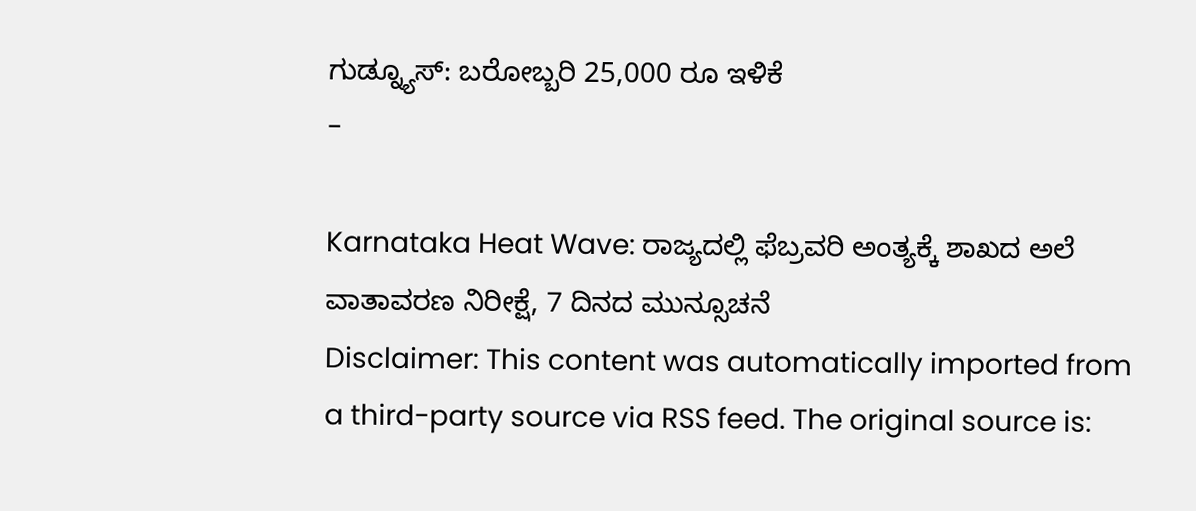ಗುಡ್ನ್ಯೂಸ್: ಬರೋಬ್ಬರಿ 25,000 ರೂ ಇಳಿಕೆ
-

Karnataka Heat Wave: ರಾಜ್ಯದಲ್ಲಿ ಫೆಬ್ರವರಿ ಅಂತ್ಯಕ್ಕೆ ಶಾಖದ ಅಲೆ ವಾತಾವರಣ ನಿರೀಕ್ಷೆ, 7 ದಿನದ ಮುನ್ಸೂಚನೆ
Disclaimer: This content was automatically imported from a third-party source via RSS feed. The original source is: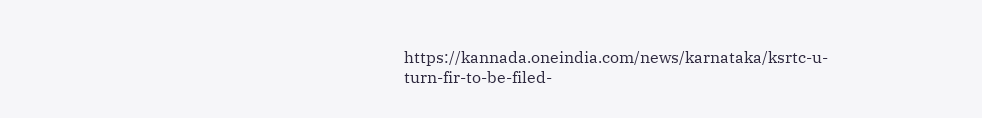https://kannada.oneindia.com/news/karnataka/ksrtc-u-turn-fir-to-be-filed-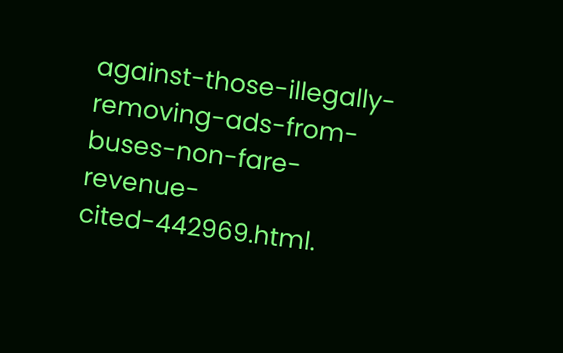against-those-illegally-removing-ads-from-buses-non-fare-revenue-cited-442969.html.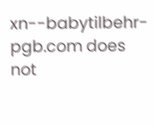xn--babytilbehr-pgb.com does not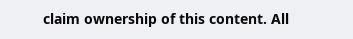claim ownership of this content. All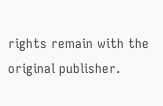rights remain with the original publisher.